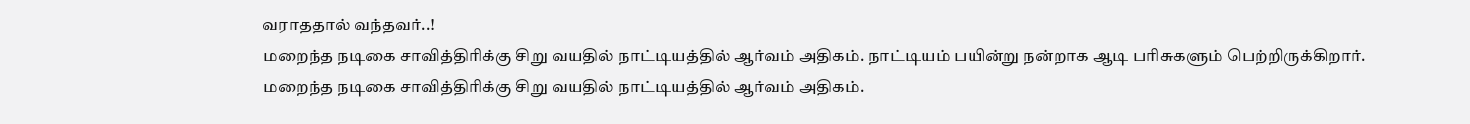வராததால் வந்தவர்..!
மறைந்த நடிகை சாவித்திரிக்கு சிறு வயதில் நாட்டியத்தில் ஆர்வம் அதிகம். நாட்டியம் பயின்று நன்றாக ஆடி பரிசுகளும் பெற்றிருக்கிறார்.
மறைந்த நடிகை சாவித்திரிக்கு சிறு வயதில் நாட்டியத்தில் ஆர்வம் அதிகம்.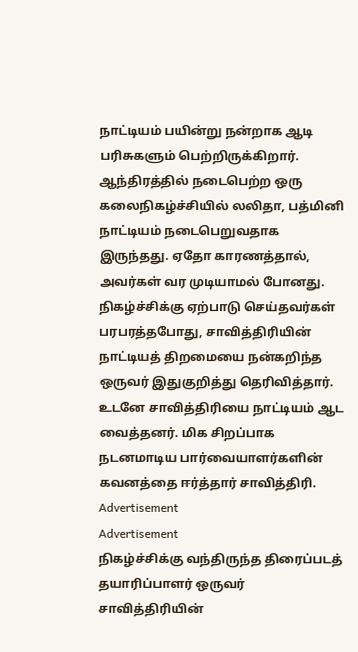நாட்டியம் பயின்று நன்றாக ஆடி பரிசுகளும் பெற்றிருக்கிறார்.
ஆந்திரத்தில் நடைபெற்ற ஒரு கலைநிகழ்ச்சியில் லலிதா, பத்மினி நாட்டியம் நடைபெறுவதாக இருந்தது. ஏதோ காரணத்தால், அவர்கள் வர முடியாமல் போனது.
நிகழ்ச்சிக்கு ஏற்பாடு செய்தவர்கள் பரபரத்தபோது, சாவித்திரியின் நாட்டியத் திறமையை நன்கறிந்த ஒருவர் இதுகுறித்து தெரிவித்தார். உடனே சாவித்திரியை நாட்டியம் ஆட வைத்தனர். மிக சிறப்பாக நடனமாடிய பார்வையாளர்களின் கவனத்தை ஈர்த்தார் சாவித்திரி.
Advertisement
Advertisement
நிகழ்ச்சிக்கு வந்திருந்த திரைப்படத் தயாரிப்பாளர் ஒருவர் சாவித்திரியின்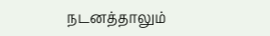நடனத்தாலும்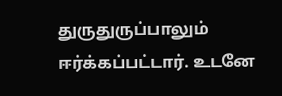துருதுருப்பாலும் ஈர்க்கப்பட்டார். உடனே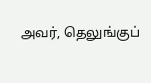அவர், தெலுங்குப்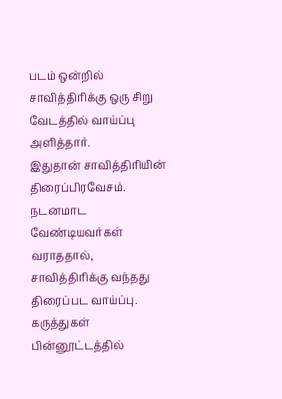படம் ஒன்றில் சாவித்திரிக்கு ஒரு சிறு வேடத்தில் வாய்ப்பு அளித்தார்.
இதுதான் சாவித்திரியின் திரைப்பிரவேசம்.
நடனமாட வேண்டியவர்கள் வராததால், சாவித்திரிக்கு வந்தது திரைப்பட வாய்ப்பு.
கருத்துகள்
பின்னூட்டத்தில்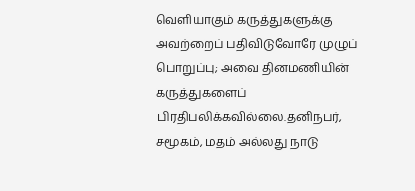வெளியாகும் கருத்துகளுக்கு அவற்றைப் பதிவிடுவோரே முழுப் பொறுப்பு; அவை தினமணியின் கருத்துகளைப் பிரதிபலிக்கவில்லை.தனிநபர், சமூகம், மதம் அல்லது நாடு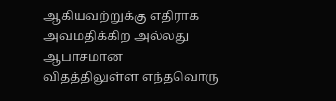ஆகியவற்றுக்கு எதிராக அவமதிக்கிற அல்லது ஆபாசமான விதத்திலுள்ள எந்தவொரு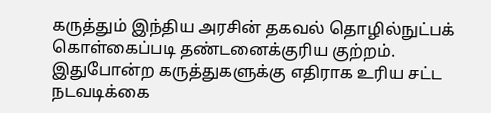கருத்தும் இந்திய அரசின் தகவல் தொழில்நுட்பக் கொள்கைப்படி தண்டனைக்குரிய குற்றம். இதுபோன்ற கருத்துகளுக்கு எதிராக உரிய சட்ட நடவடிக்கை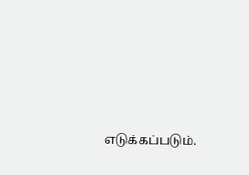எடுக்கப்படும்.